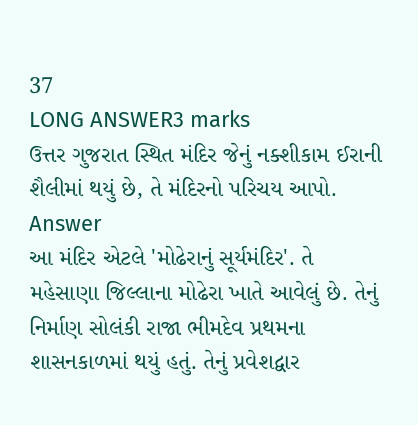37
LONG ANSWER3 marks
ઉત્તર ગુજરાત સ્થિત મંદિર જેનું નક્શીકામ ઈરાની શૈલીમાં થયું છે, તે મંદિરનો પરિચય આપો.
Answer
આ મંદિર એટલે 'મોઢેરાનું સૂર્યમંદિર'. તે મહેસાણા જિલ્લાના મોઢેરા ખાતે આવેલું છે. તેનું નિર્માણ સોલંકી રાજા ભીમદેવ પ્રથમના શાસનકાળમાં થયું હતું. તેનું પ્રવેશદ્વાર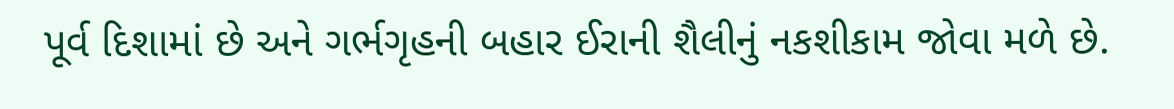પૂર્વ દિશામાં છે અને ગર્ભગૃહની બહાર ઈરાની શૈલીનું નકશીકામ જોવા મળે છે.